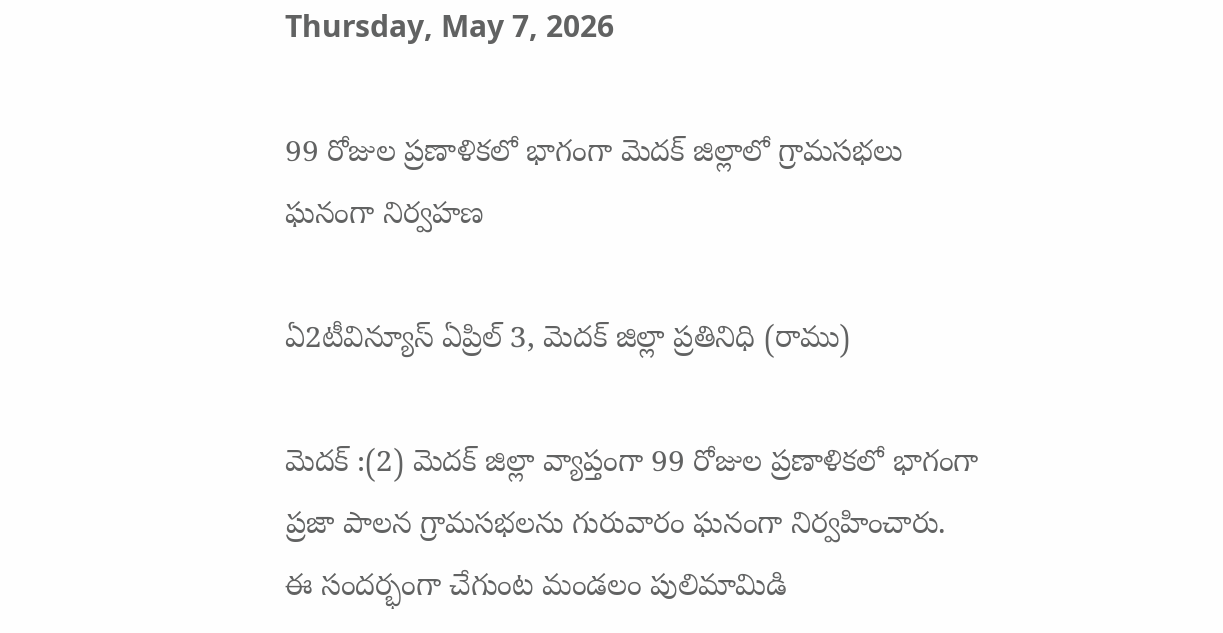Thursday, May 7, 2026

99 రోజుల ప్రణాళికలో భాగంగా మెదక్ జిల్లాలో గ్రామసభలు ఘనంగా నిర్వహణ

ఏ2టీవిన్యూస్ ఏప్రిల్ 3, మెదక్ జిల్లా ప్రతినిధి (రాము)

మెదక్ :(2) మెదక్ జిల్లా వ్యాప్తంగా 99 రోజుల ప్రణాళికలో భాగంగా ప్రజా పాలన గ్రామసభలను గురువారం ఘనంగా నిర్వహించారు. ఈ సందర్భంగా చేగుంట మండలం పులిమామిడి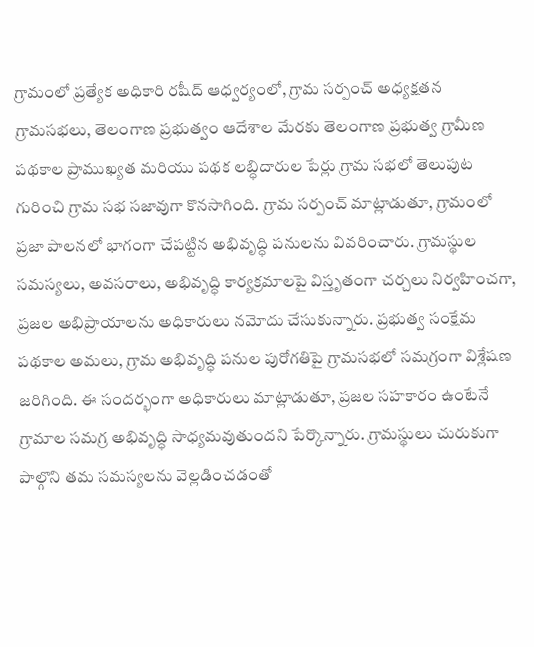గ్రామంలో ప్రత్యేక అధికారి రషీద్ ఆధ్వర్యంలో, గ్రామ సర్పంచ్ అధ్యక్షతన గ్రామసభలు, తెలంగాణ ప్రభుత్వం ఆదేశాల మేరకు తెలంగాణ ప్రభుత్వ గ్రామీణ పథకాల ప్రాముఖ్యత మరియు పథక లబ్ధిదారుల పేర్లు గ్రామ సభలో తెలుపుట గురించి గ్రామ సభ సజావుగా కొనసాగింది. గ్రామ సర్పంచ్ మాట్లాడుతూ, గ్రామంలో ప్రజా పాలనలో భాగంగా చేపట్టిన అభివృద్ధి పనులను వివరించారు. గ్రామస్థుల సమస్యలు, అవసరాలు, అభివృద్ధి కార్యక్రమాలపై విస్తృతంగా చర్చలు నిర్వహించగా, ప్రజల అభిప్రాయాలను అధికారులు నమోదు చేసుకున్నారు. ప్రభుత్వ సంక్షేమ పథకాల అమలు, గ్రామ అభివృద్ధి పనుల పురోగతిపై గ్రామసభలో సమగ్రంగా విశ్లేషణ జరిగింది. ఈ సందర్భంగా అధికారులు మాట్లాడుతూ, ప్రజల సహకారం ఉంటేనే గ్రామాల సమగ్ర అభివృద్ధి సాధ్యమవుతుందని పేర్కొన్నారు. గ్రామస్థులు చురుకుగా పాల్గొని తమ సమస్యలను వెల్లడించడంతో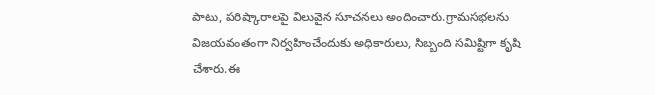పాటు, పరిష్కారాలపై విలువైన సూచనలు అందించారు.గ్రామసభలను విజయవంతంగా నిర్వహించేందుకు అధికారులు, సిబ్బంది సమిష్టిగా కృషి చేశారు.ఈ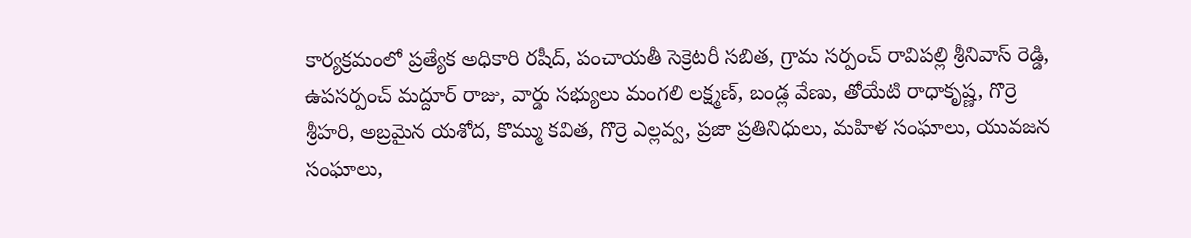కార్యక్రమంలో ప్రత్యేక అధికారి రషీద్, పంచాయతీ సెక్రెటరీ సబిత, గ్రామ సర్పంచ్ రావిపల్లి శ్రీనివాస్ రెడ్డి, ఉపసర్పంచ్ మద్దూర్ రాజు, వార్డు సభ్యులు మంగలి లక్ష్మణ్, బండ్ల వేణు, తోయేటి రాధాకృష్ణ, గొర్రె శ్రీహరి, అబ్రమైన యశోద, కొమ్ము కవిత, గొర్రె ఎల్లవ్వ, ప్రజా ప్రతినిధులు, మహిళ సంఘాలు, యువజన సంఘాలు,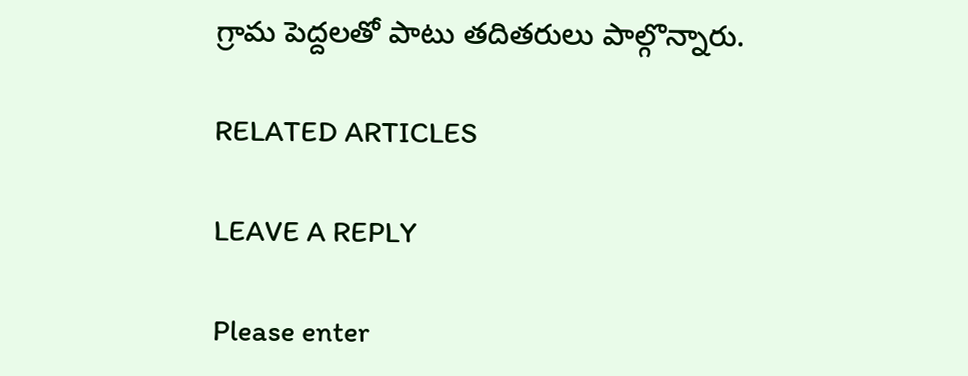గ్రామ పెద్దలతో పాటు తదితరులు పాల్గొన్నారు.

RELATED ARTICLES

LEAVE A REPLY

Please enter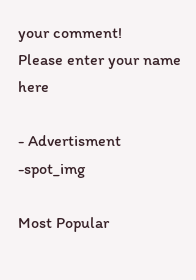your comment!
Please enter your name here

- Advertisment -spot_img

Most Popular